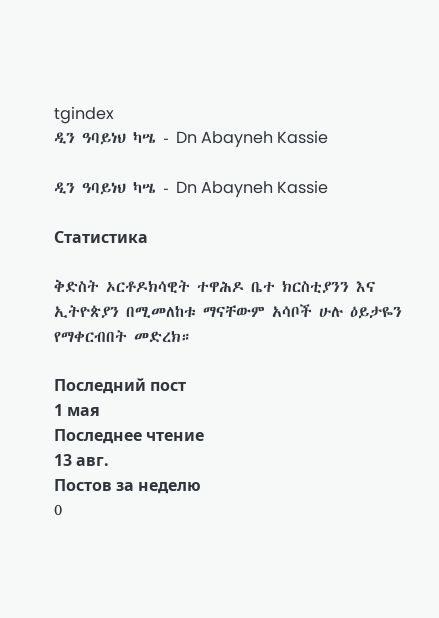tgindex
ዲን ዓባይነህ ካሤ - Dn Abayneh Kassie

ዲን ዓባይነህ ካሤ - Dn Abayneh Kassie

Статистика

ቅድስት ኦርቶዶክሳዊት ተዋሕዶ ቤተ ክርስቲያንን እና ኢትዮጵያን በሚመለከቱ ማናቸውም አሳቦች ሁሉ ዕይታዬን የማቀርብበት መድረክ።

Последний пост
1 мая
Последнее чтение
13 авг.
Постов за неделю
0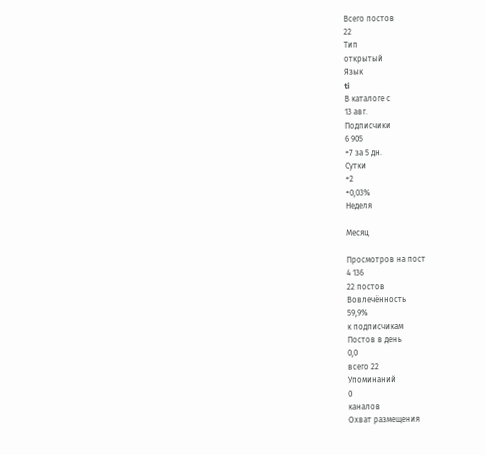Всего постов
22
Тип
открытый
Язык
ti
В каталоге с
13 авг.
Подписчики
6 905
+7 за 5 дн.
Сутки
+2
+0,03%
Неделя

Месяц

Просмотров на пост
4 136
22 постов
Вовлечённость
59,9%
к подписчикам
Постов в день
0,0
всего 22
Упоминаний
0
каналов
Охват размещения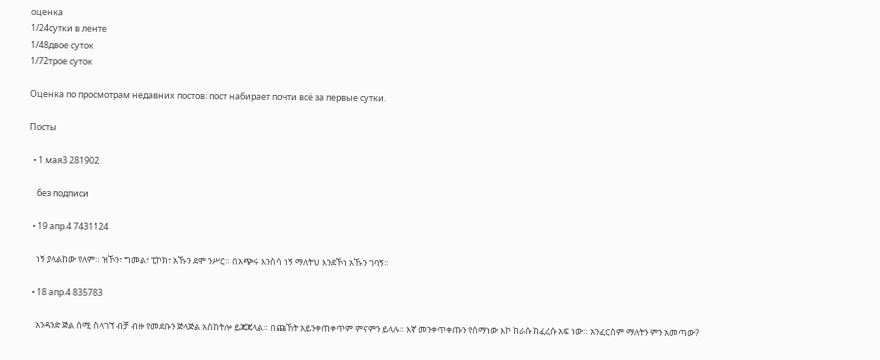оценка
1/24сутки в ленте
1/48двое суток
1/72трое суток

Оценка по просмотрам недавних постов: пост набирает почти всё за первые сутки.

Посты

  • 1 мая3 281902

    без подписи

  • 19 апр.4 7431124

    ነኝ ያላልከው የለም። ዝኾን፣ ግመል፣ ፒኮክ፣ አኹን ደሞ ንሥር። በአጭሩ እንስሳ ነኝ ማለትህ እንደኾነ አኹን ገባኝ።

  • 18 апр.4 835783

    አንዳንድ ጅል ሰሚ ስላገኘ ብቻ ብዙ የመደቡን ጅላጅል አስከትሎ ይጃጃላል። በጩኸት አይንቀጠቀጥም ምናምን ይላሉ። እኛ መንቀጥቀጡን የሰማነው እኮ ከራሱ ከፈረሱ አፍ ነው። አንፈርስም ማለትን ምን አመጣው?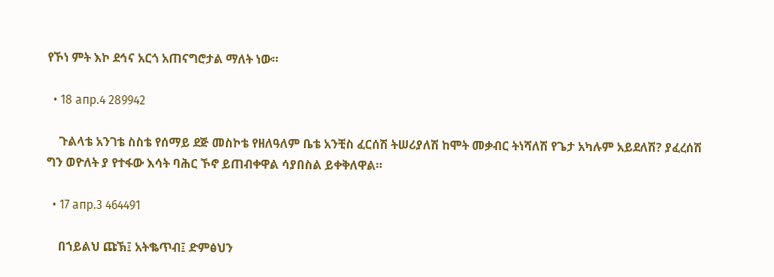የኾነ ምት እኮ ደኅና አርጎ አጠናግሮታል ማለት ነው።

  • 18 апр.4 289942

    ጉልላቴ አንገቴ ስስቴ የሰማይ ደጅ መስኮቴ የዘለዓለም ቤቴ አንቺስ ፈርሰሽ ትሠሪያለሽ ከሞት መቃብር ትነሻለሽ የጌታ አካሉም አይደለሽ? ያፈረሰሽ ግን ወዮለት ያ የተፋው እሳት ባሕር ኾኖ ይጠብቀዋል ሳያበስል ይቀቅለዋል።

  • 17 апр.3 464491

    በኀይልህ ጩኽ፤ አትቈጥብ፤ ድምፅህን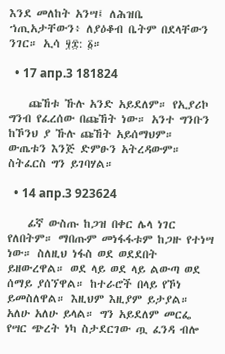እንደ መለከት አንሣ፤ ለሕዝቤ ኀጢአታቸውን፥ ለያዕቆብ ቤትም በደላቸውን ንገር። ኢሳ ፶፰: ፩።

  • 17 апр.3 181824

    ጩኸቱ ኹሉ አንድ አይደለም። የኢያሪኮ ግንብ የፈረሰው በጩኸት ነው። አንተ ግንቡን ከኾንህ ያ ኹሉ ጩኸት አይሰማህም። ውጤቱን እንጅ ድምፁን አትረዳውም። ስትፈርስ ግን ይገባሃል።

  • 14 апр.3 923624

    ፊኛ ውስጡ ከጋዝ በቀር ሌላ ነገር የለበትም። ማበጡም መነፋፋቱም ከጋዙ የተነሣ ነው። ስለዚህ ነፋስ ወደ ወደደበት ይዘውረዋል። ወደ ላይ ወደ ላይ ልውጣ ወደ ሰማይ ያሰኘዋል። ከተራሮች በላይ የኾነ ይመስለዋል። እዚህም እዚያም ይታያል። አለሁ አለሁ ይላል። ግን አይደለም መርፌ የሣር ጭረት ነካ ስታደርገው ጧ ፈንዳ ብሎ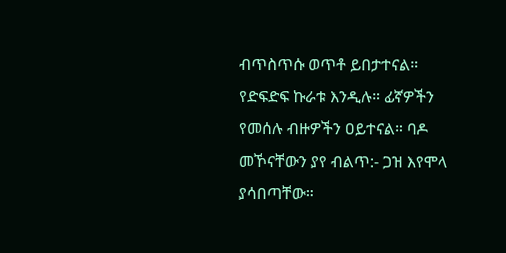ብጥስጥሱ ወጥቶ ይበታተናል። የድፍድፍ ኩራቱ እንዲሉ። ፊኛዎችን የመሰሉ ብዙዎችን ዐይተናል። ባዶ መኾናቸውን ያየ ብልጥ:- ጋዝ እየሞላ ያሳበጣቸው።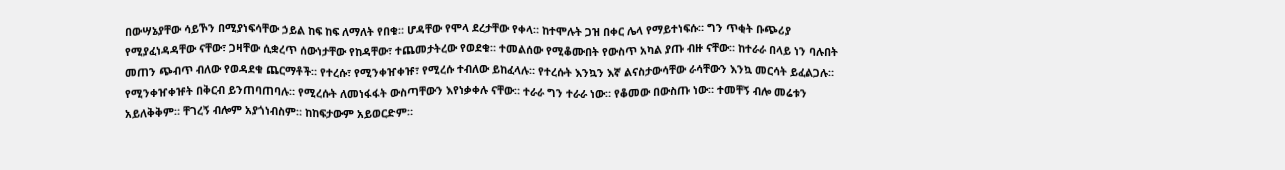በውሣኔያቸው ሳይኾን በሚያነፍሳቸው ኃይል ከፍ ከፍ ለማለት የበቁ። ሆዳቸው የሞላ ደረታቸው የቀላ። ከተሞሉት ጋዝ በቀር ሌላ የማይተነፍሱ። ግን ጥቂት ቡጭሪያ የሚያፈነዳዳቸው ናቸው፣ ጋዛቸው ሲቋረጥ ሰውነታቸው የከዳቸው፣ ተጨመታትረው የወደቁ። ተመልሰው የሚቆሙበት የውስጥ አካል ያጡ ብዙ ናቸው። ከተራራ በላይ ነን ባሉበት መጠን ጭብጥ ብለው የወዳደቁ ጨርማቶች። የተረሱ፣ የሚንቀዠቀዡ፣ የሚረሱ ተብለው ይከፈላሉ። የተረሱት እንኳን እኛ ልናስታውሳቸው ራሳቸውን እንኳ መርሳት ይፈልጋሉ። የሚንቀዠቀዡት በቅርብ ይንጠባጠባሉ። የሚረሱት ለመነፋፋት ውስጣቸውን እየነቃቀሉ ናቸው። ተራራ ግን ተራራ ነው። የቆመው በውስጡ ነው። ተመቸኝ ብሎ መሬቱን አይለቅቅም። ቸገረኝ ብሎም አያጎነብስም። ከከፍታውም አይወርድም።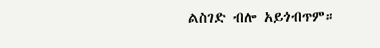ልስገድ ብሎ አይጎብጥም።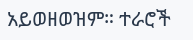አይወዘወዝም። ተራሮች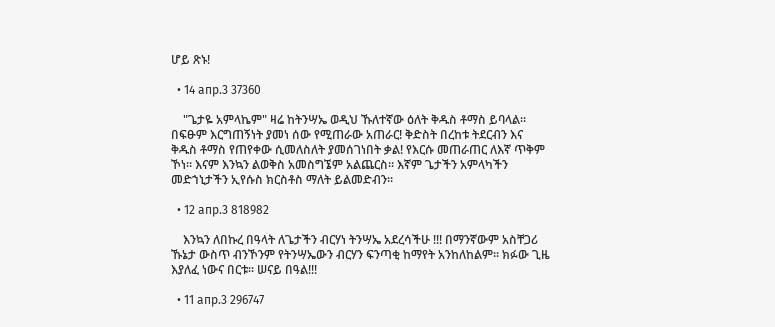ሆይ ጽኑ!

  • 14 апр.3 37360

    "ጌታዬ አምላኬም" ዛሬ ከትንሣኤ ወዲህ ኹለተኛው ዕለት ቅዱስ ቶማስ ይባላል። በፍፁም እርግጠኝነት ያመነ ሰው የሚጠራው አጠራር! ቅድስት በረከቱ ትደርብን እና ቅዱስ ቶማስ የጠየቀው ሲመለስለት ያመሰገነበት ቃል! የእርሱ መጠራጠር ለእኛ ጥቅም ኾነ። እናም እንኳን ልወቅስ አመስግኜም አልጨርስ። እኛም ጌታችን አምላካችን መድኀኒታችን ኢየሱስ ክርስቶስ ማለት ይልመድብን።

  • 12 апр.3 818982

    እንኳን ለበኩረ በዓላት ለጌታችን ብርሃነ ትንሣኤ አደረሳችሁ !!! በማንኛውም አስቸጋሪ ኹኔታ ውስጥ ብንኾንም የትንሣኤውን ብርሃን ፍንጣቂ ከማየት አንከለከልም። ክፉው ጊዜ እያለፈ ነውና በርቱ። ሠናይ በዓል!!!

  • 11 апр.3 296747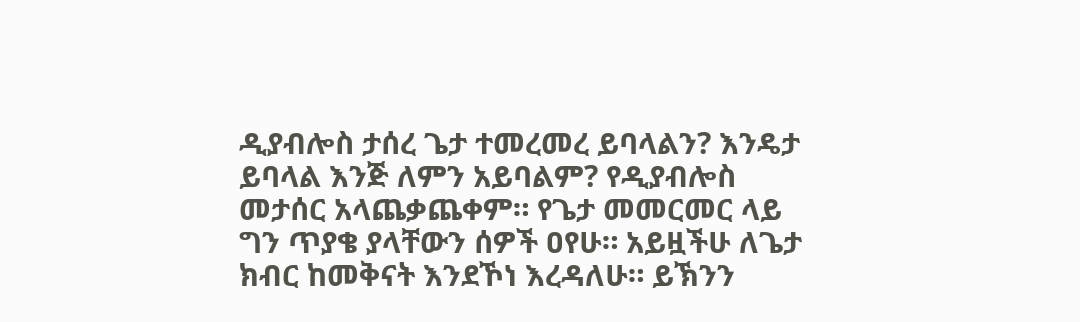ዲያብሎስ ታሰረ ጌታ ተመረመረ ይባላልን? እንዴታ ይባላል እንጅ ለምን አይባልም? የዲያብሎስ መታሰር አላጨቃጨቀም። የጌታ መመርመር ላይ ግን ጥያቄ ያላቸውን ሰዎች ዐየሁ። አይዟችሁ ለጌታ ክብር ከመቅናት እንደኾነ እረዳለሁ። ይኽንን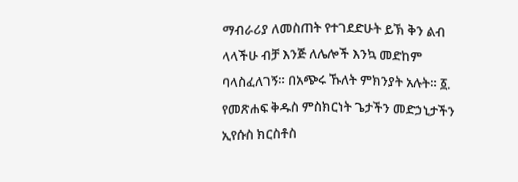ማብራሪያ ለመስጠት የተገደድሁት ይኽ ቅን ልብ ላላችሁ ብቻ እንጅ ለሌሎች እንኳ መድከም ባላስፈለገኝ። በአጭሩ ኹለት ምክንያት አሉት። ፩. የመጽሐፍ ቅዱስ ምስክርነት ጌታችን መድኃኒታችን ኢየሱስ ክርስቶስ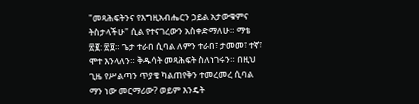"መጻሕፍትንና የእግዚአብሔርን ኃይል አታውቁምና ትስታላችሁ" ሲል የተናገረውን አስቀድማለሁ። ማቴ ፳፪: ፳፱። ጌታ ተራበ ሲባል ለምን ተራበ፣ ታመመ፣ ተኛ፣ ሞተ እንላለን። ቅዱሳት መጻሕፍት ስለነገሩን። በዚህ ጊዜ የሥልጣን ጥያቄ ካልጠየቅን ተመረመረ ሲባል ማን ነው መርማሪው? ወይም እንዴት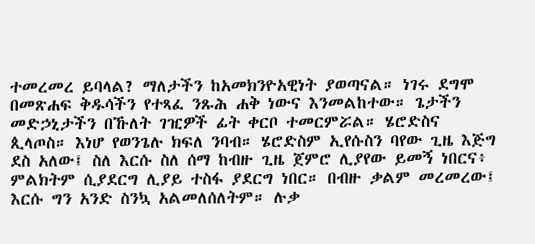ተመረመረ ይባላል? ማለታችን ከአመክንዮአዊነት ያወጣናል። ነገሩ ደግሞ በመጽሐፍ ቅዱሳችን የተጻፈ ንጹሕ ሐቅ ነውና እንመልከተው። ጌታችን መድኃኒታችን በኹለት ገዢዎች ፊት ቀርቦ ተመርምሯል። ሄሮድስና ጲላጦስ። እነሆ የወንጌሉ ክፍለ ንባብ። ሄሮድስም ኢየሱስን ባየው ጊዜ እጅግ ደስ አለው፤ ስለ እርሱ ስለ ሰማ ከብዙ ጊዜ ጀምሮ ሊያየው ይመኝ ነበርና፥ ምልክትም ሲያደርግ ሊያይ ተስፋ ያደርግ ነበር። በብዙ ቃልም መረመረው፤ እርሱ ግን አንድ ስንኳ አልመለሰለትም። ሉቃ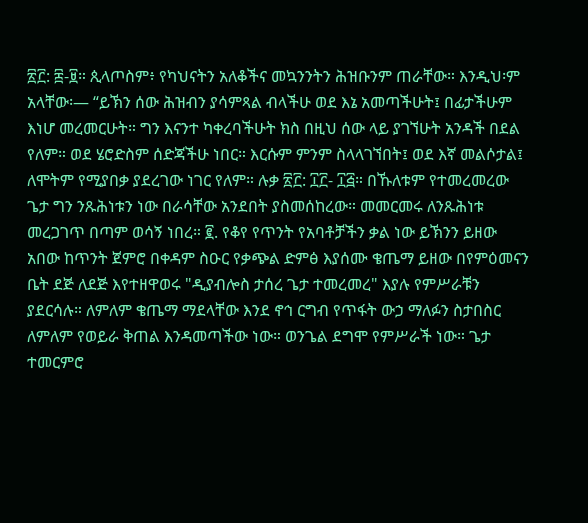፳፫: ፰-፱። ጲላጦስም፥ የካህናትን አለቆችና መኳንንትን ሕዝቡንም ጠራቸው። እንዲህ፡ም አላቸው፡— “ይኽን ሰው ሕዝብን ያሳምጻል ብላችሁ ወደ እኔ አመጣችሁት፤ በፊታችሁም እነሆ መረመርሁት። ግን እናንተ ካቀረባችሁት ክስ በዚህ ሰው ላይ ያገኘሁት አንዳች በደል የለም። ወደ ሄሮድስም ሰድጃችሁ ነበር። እርሱም ምንም ስላላገኘበት፤ ወደ እኛ መልሶታል፤ ለሞትም የሚያበቃ ያደረገው ነገር የለም። ሉቃ ፳፫: ፲፫- ፲፭። በኹለቱም የተመረመረው ጌታ ግን ንጹሕነቱን ነው በራሳቸው አንደበት ያስመሰከረው። መመርመሩ ለንጹሕነቱ መረጋገጥ በጣም ወሳኝ ነበረ። ፪. የቆየ የጥንት የአባቶቻችን ቃል ነው ይኽንን ይዘው አበው ከጥንት ጀምሮ በቀዳም ስዑር የቃጭል ድምፅ እያሰሙ ቄጤማ ይዘው በየምዕመናን ቤት ደጅ ለደጅ እየተዘዋወሩ "ዲያብሎስ ታሰረ ጌታ ተመረመረ" እያሉ የምሥራቹን ያደርሳሉ። ለምለም ቄጤማ ማደላቸው እንደ ኖኅ ርግብ የጥፋት ውኃ ማለፉን ስታበስር ለምለም የወይራ ቅጠል እንዳመጣችው ነው። ወንጌል ደግሞ የምሥራች ነው። ጌታ ተመርምሮ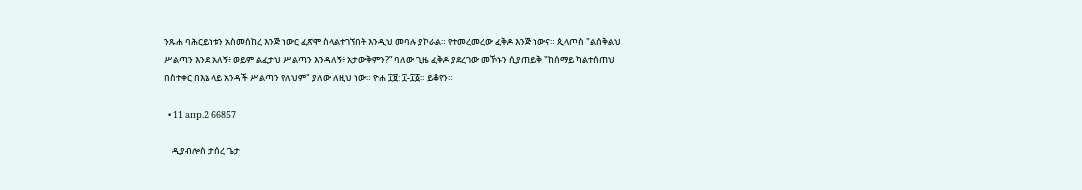ንጹሐ ባሕርይነቱን አስመሰከረ እንጅ ነውር ፈጽሞ ስላልተገኘበት እንዲህ መባሉ ያኮራል። የተመረመረው ፈቅዶ እንጅ ነውና። ጲላጦስ "ልሰቅልህ ሥልጣን እንደ አለኝ፥ ወይም ልፈታህ ሥልጣን እንዳለኝ፥ አታውቅምን?” ባለው ጊዜ ፈቅዶ ያደረገው መኾኑን ሲያጠይቅ "ከሰማይ ካልተሰጠህ በስተቀር በእኔ ላይ አንዳች ሥልጣን የለህም" ያለው ለዚህ ነው። ዮሐ ፲፱: ፲-፲፩። ይቆየን።

  • 11 апр.2 66857

    ዲያብሎስ ታሰረ ጌታ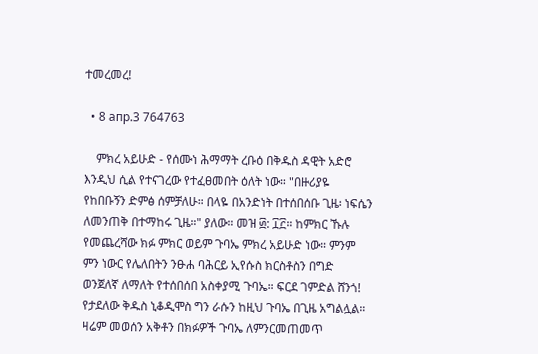ተመረመረ!

  • 8 апр.3 764763

    ምክረ አይሁድ - የሰሙነ ሕማማት ረቡዕ በቅዱስ ዳዊት አድሮ እንዲህ ሲል የተናገረው የተፈፀመበት ዕለት ነው። "በዙሪያዬ የከበቡኝን ድምፅ ሰምቻለሁ። በላዬ በአንድነት በተሰበሰቡ ጊዜ፡ ነፍሴን ለመንጠቅ በተማከሩ ጊዜ።" ያለው። መዝ ፴: ፲፫። ከምክር ኹሉ የመጨረሻው ክፉ ምክር ወይም ጉባኤ ምክረ አይሁድ ነው። ምንም ምን ነውር የሌለበትን ንፁሐ ባሕርይ ኢየሱስ ክርስቶስን በግድ ወንጀለኛ ለማለት የተሰበሰበ አስቀያሚ ጉባኤ። ፍርደ ገምድል ሸንጎ! የታደለው ቅዱስ ኒቆዲሞስ ግን ራሱን ከዚህ ጉባኤ በጊዜ አግልሏል። ዛሬም መወሰን አቅቶን በክፉዎች ጉባኤ ለምንርመጠመጥ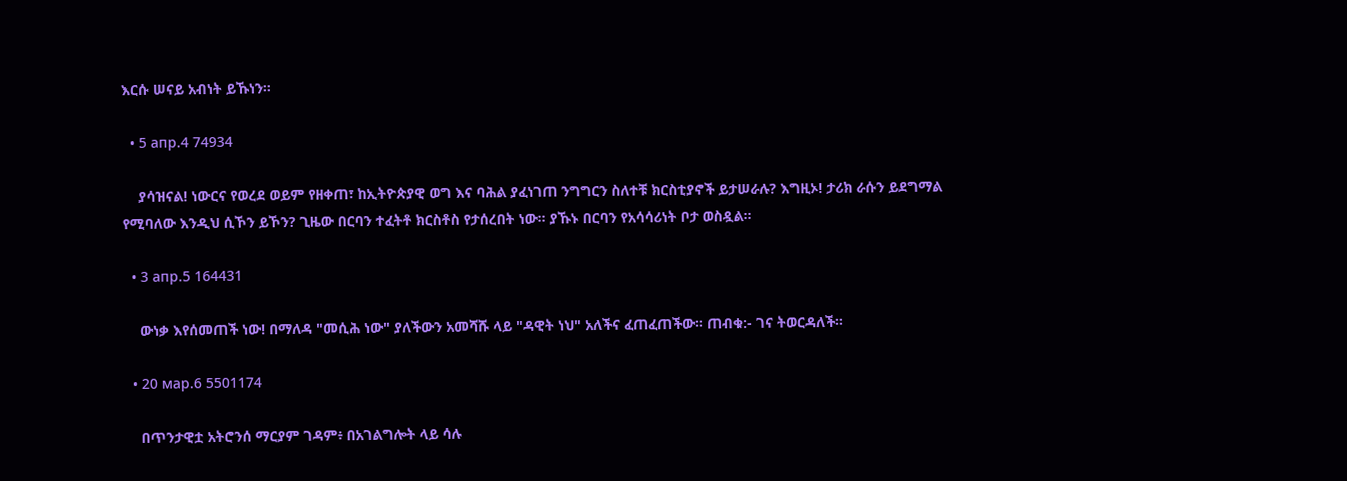እርሱ ሠናይ አብነት ይኹነን።

  • 5 апр.4 74934

    ያሳዝናል! ነውርና የወረደ ወይም የዘቀጠ፣ ከኢትዮጵያዊ ወግ እና ባሕል ያፈነገጠ ንግግርን ስለተቹ ክርስቲያኖች ይታሠራሉ? እግዚኦ! ታሪክ ራሱን ይደግማል የሚባለው እንዲህ ሲኾን ይኾን? ጊዜው በርባን ተፈትቶ ክርስቶስ የታሰረበት ነው። ያኹኑ በርባን የአሳሳሪነት ቦታ ወስዷል።

  • 3 апр.5 164431

    ውነቃ እየሰመጠች ነው! በማለዳ "መሲሕ ነው" ያለችውን አመሻሹ ላይ "ዳዊት ነህ" አለችና ፈጠፈጠችው። ጠብቁ:- ገና ትወርዳለች።

  • 20 мар.6 5501174

    በጥንታዊቷ አትሮንሰ ማርያም ገዳም፥ በአገልግሎት ላይ ሳሉ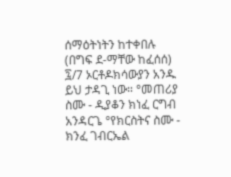ሰማዕትነትን ከተቀበሉ (በግፍ ደ-ማቸው ከፈሰሰ) ፯/7 ኦርቶዶክሳውያን አንዱ ይህ ታዳጊ ነው። °መጠሪያ ስሙ - ዲያቆን ክነፈ ርግብ አንዳርጌ °የክርስትና ስሙ - ክንፈ ገብርኤል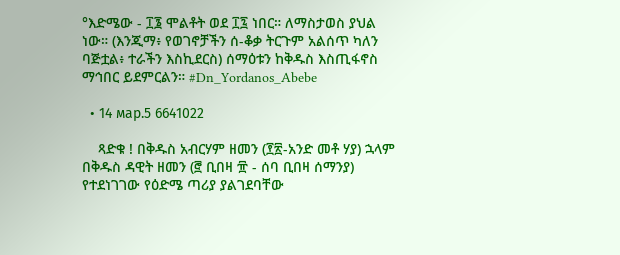°እድሜው - ፲፮ ሞልቶት ወደ ፲፯ ነበር። ለማስታወስ ያህል ነው። (እንጂማ፥ የወገኖቻችን ሰ-ቆቃ ትርጉም አልሰጥ ካለን ባጅቷል፥ ተራችን እስኪደርስ) ሰማዕቱን ከቅዱስ እስጢፋኖስ ማኅበር ይደምርልን። #Dn_Yordanos_Abebe

  • 14 мар.5 6641022

    ጻድቁ ! በቅዱስ አብርሃም ዘመን (፻፳-አንድ መቶ ሃያ) ኋላም በቅዱስ ዳዊት ዘመን (፸ ቢበዛ ፹ - ሰባ ቢበዛ ሰማንያ) የተደነገገው የዕድሜ ጣሪያ ያልገደባቸው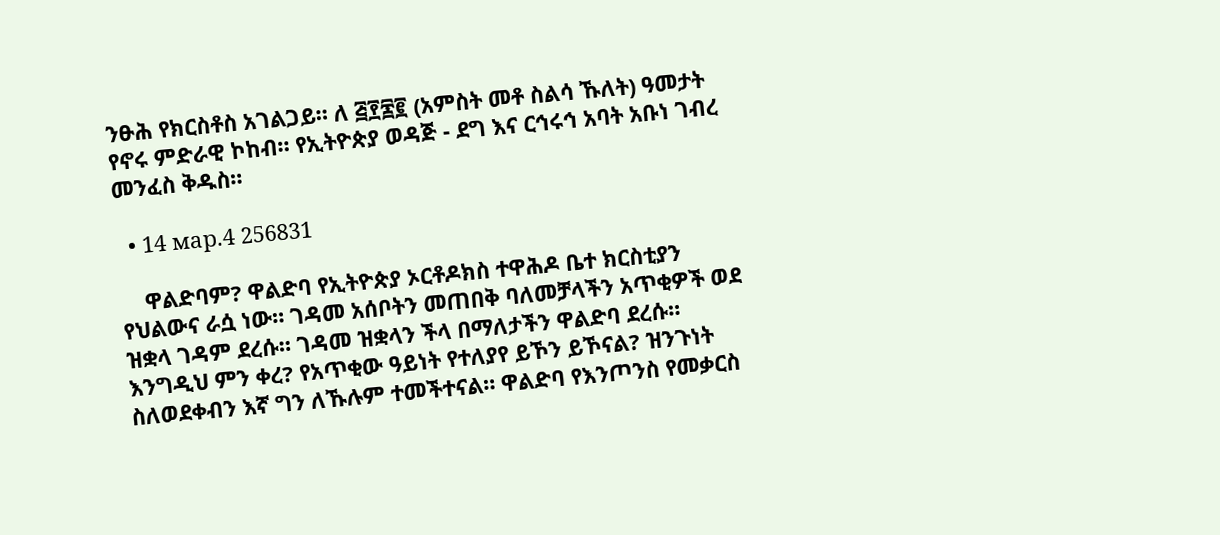ንፁሕ የክርስቶስ አገልጋይ። ለ ፭፻፷፪ (አምስት መቶ ስልሳ ኹለት) ዓመታት የኖሩ ምድራዊ ኮከብ። የኢትዮጵያ ወዳጅ - ደግ እና ርኅሩኅ አባት አቡነ ገብረ መንፈስ ቅዱስ።

  • 14 мар.4 256831

    ዋልድባም? ዋልድባ የኢትዮጵያ ኦርቶዶክስ ተዋሕዶ ቤተ ክርስቲያን የህልውና ራሷ ነው። ገዳመ አሰቦትን መጠበቅ ባለመቻላችን አጥቂዎች ወደ ዝቋላ ገዳም ደረሱ። ገዳመ ዝቋላን ችላ በማለታችን ዋልድባ ደረሱ። እንግዲህ ምን ቀረ? የአጥቂው ዓይነት የተለያየ ይኾን ይኾናል? ዝንጉነት ስለወደቀብን እኛ ግን ለኹሉም ተመችተናል። ዋልድባ የእንጦንስ የመቃርስ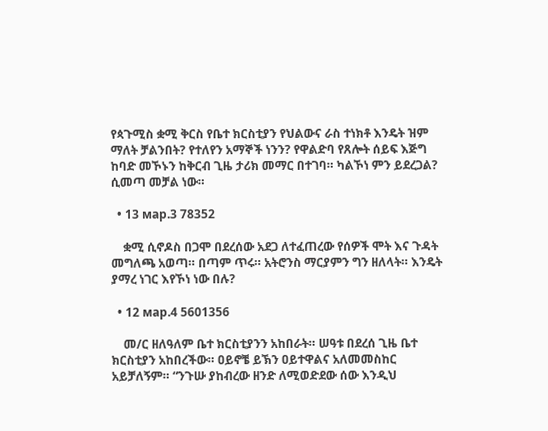የጳጉሚስ ቋሚ ቅርስ የቤተ ክርስቲያን የህልውና ራስ ተነክቶ እንዴት ዝም ማለት ቻልንበት? የተለየን አማኞች ነንን? የዋልድባ የጸሎት ሰይፍ እጅግ ከባድ መኾኑን ከቅርብ ጊዜ ታሪክ መማር በተገባ። ካልኾነ ምን ይደረጋል? ሲመጣ መቻል ነው።

  • 13 мар.3 78352

    ቋሚ ሲኖዶስ በጋሞ በደረሰው አደጋ ለተፈጠረው የሰዎች ሞት እና ጉዳት መግለጫ አወጣ። በጣም ጥሩ። አትሮንስ ማርያምን ግን ዘለላት። እንዴት ያማረ ነገር እየኾነ ነው በሉ?

  • 12 мар.4 5601356

    መ/ር ዘለዓለም ቤተ ክርስቲያንን አከበራት። ሠዓቱ በደረሰ ጊዜ ቤተ ክርስቲያን አከበረችው። ዐይኖቼ ይኽን ዐይተዋልና አለመመስከር አይቻለኝም። “ንጉሡ ያከብረው ዘንድ ለሚወድደው ሰው እንዲህ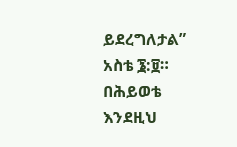ይደረግለታል” አስቴ ፮:፱። በሕይወቴ እንደዚህ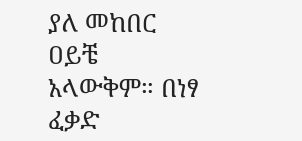ያለ መከበር ዐይቼ አላውቅም። በነፃ ፈቃድ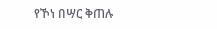የኾነ በሣር ቅጠሉ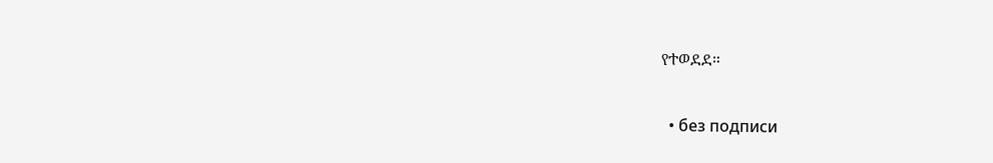የተወደደ።

  • без подписи